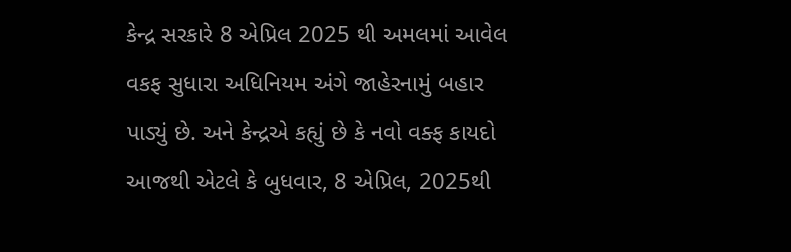કેન્દ્ર સરકારે 8 એપ્રિલ 2025 થી અમલમાં આવેલ વકફ સુધારા અધિનિયમ અંગે જાહેરનામું બહાર પાડ્યું છે. અને કેન્દ્રએ કહ્યું છે કે નવો વક્ફ કાયદો આજથી એટલે કે બુધવાર, 8 એપ્રિલ, 2025થી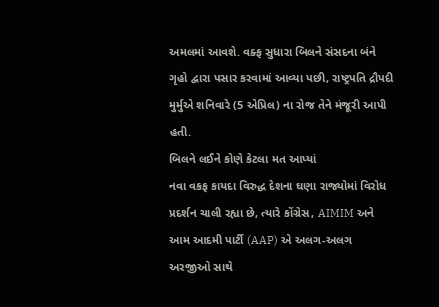અમલમાં આવશે. વક્ફ સુધારા બિલને સંસદના બંને ગૃહો દ્વારા પસાર કરવામાં આવ્યા પછી, રાષ્ટ્રપતિ દ્રૌપદી મુર્મુએ શનિવારે (5 એપ્રિલ) ના રોજ તેને મંજૂરી આપી હતી.
બિલને લઈને કોણે કેટલા મત આપ્યાં
નવા વકફ કાયદા વિરુદ્ધ દેશના ઘણા રાજ્યોમાં વિરોધ પ્રદર્શન ચાલી રહ્યા છે, ત્યારે કોંગ્રેસ, AIMIM અને આમ આદમી પાર્ટી (AAP) એ અલગ-અલગ અરજીઓ સાથે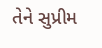તેને સુપ્રીમ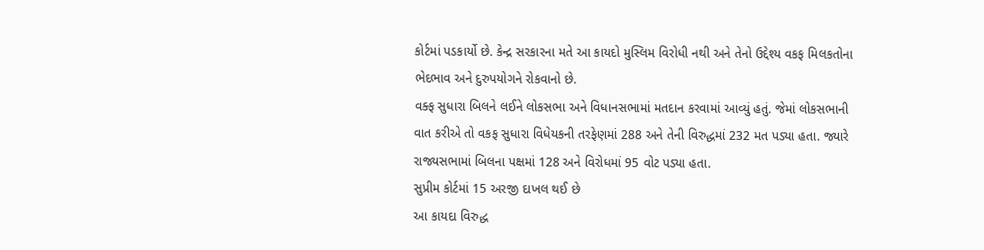કોર્ટમાં પડકાર્યો છે. કેન્દ્ર સરકારના મતે આ કાયદો મુસ્લિમ વિરોધી નથી અને તેનો ઉદ્દેશ્ય વકફ મિલકતોના ભેદભાવ અને દુરુપયોગને રોકવાનો છે.
વક્ફ સુધારા બિલને લઈને લોકસભા અને વિધાનસભામાં મતદાન કરવામાં આવ્યું હતું. જેમાં લોકસભાની વાત કરીએ તો વકફ સુધારા વિધેયકની તરફેણમાં 288 અને તેની વિરુદ્ધમાં 232 મત પડ્યા હતા. જ્યારે રાજ્યસભામાં બિલના પક્ષમાં 128 અને વિરોધમાં 95 વોટ પડ્યા હતા.
સુપ્રીમ કોર્ટમાં 15 અરજી દાખલ થઈ છે
આ કાયદા વિરુદ્ધ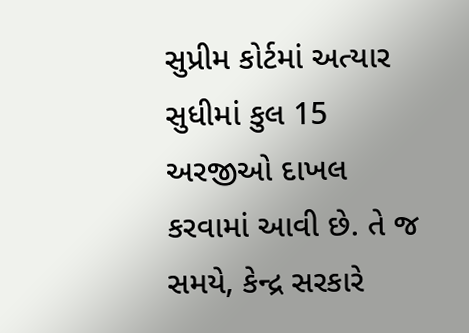સુપ્રીમ કોર્ટમાં અત્યાર સુધીમાં કુલ 15 અરજીઓ દાખલ કરવામાં આવી છે. તે જ સમયે, કેન્દ્ર સરકારે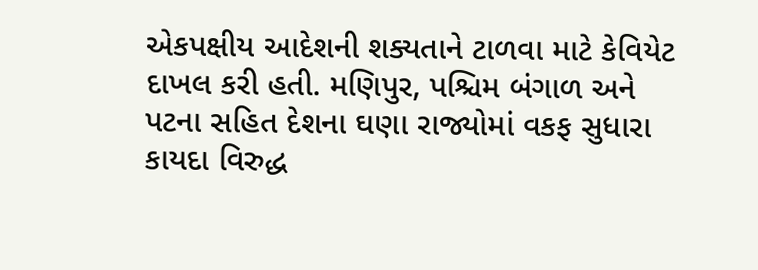એકપક્ષીય આદેશની શક્યતાને ટાળવા માટે કેવિયેટ દાખલ કરી હતી. મણિપુર, પશ્ચિમ બંગાળ અને પટના સહિત દેશના ઘણા રાજ્યોમાં વકફ સુધારા કાયદા વિરુદ્ધ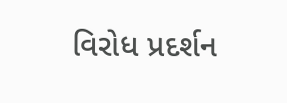વિરોધ પ્રદર્શન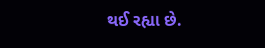થઈ રહ્યા છે.